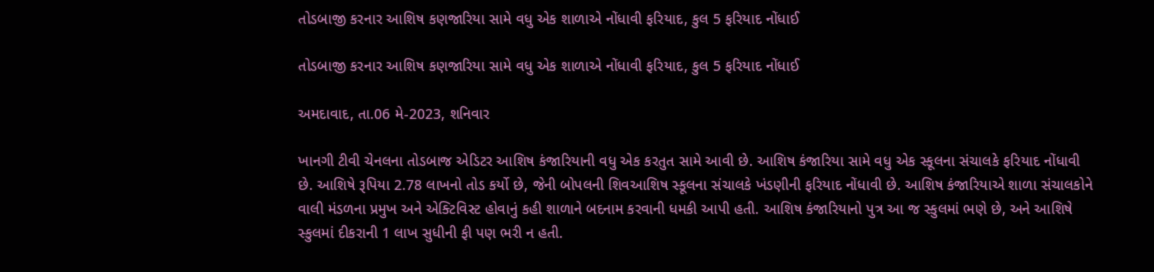તોડબાજી કરનાર આશિષ કણજારિયા સામે વધુ એક શાળાએ નોંધાવી ફરિયાદ, કુલ 5 ફરિયાદ નોંધાઈ

તોડબાજી કરનાર આશિષ કણજારિયા સામે વધુ એક શાળાએ નોંધાવી ફરિયાદ, કુલ 5 ફરિયાદ નોંધાઈ

અમદાવાદ, તા.06 મે-2023, શનિવાર

ખાનગી ટીવી ચેનલના તોડબાજ એડિટર આશિષ કંજારિયાની વધુ એક કરતુત સામે આવી છે. આશિષ કંજારિયા સામે વધુ એક સ્કૂલના સંચાલકે ફરિયાદ નોંધાવી છે. આશિષે રૂપિયા 2.78 લાખનો તોડ કર્યો છે, જેની બોપલની શિવઆશિષ સ્કૂલના સંચાલકે ખંડણીની ફરિયાદ નોંધાવી છે. આશિષ કંજારિયાએ શાળા સંચાલકોને વાલી મંડળના પ્રમુખ અને એક્ટિવિસ્ટ હોવાનું કહી શાળાને બદનામ કરવાની ધમકી આપી હતી. આશિષ કંજારિયાનો પુત્ર આ જ સ્કુલમાં ભણે છે, અને આશિષે સ્કુલમાં દીકરાની 1 લાખ સુધીની ફી પણ ભરી ન હતી.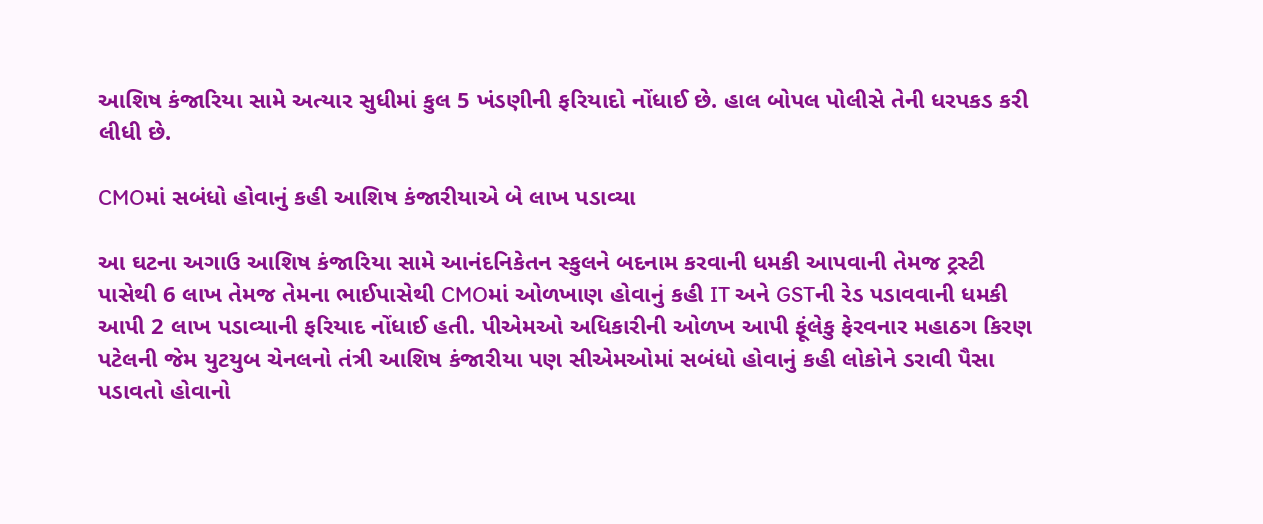આશિષ કંજારિયા સામે અત્યાર સુધીમાં કુલ 5 ખંડણીની ફરિયાદો નોંધાઈ છે. હાલ બોપલ પોલીસે તેની ધરપકડ કરી લીધી છે.

CMOમાં સબંધો હોવાનું કહી આશિષ કંજારીયાએ બે લાખ પડાવ્યા

આ ઘટના અગાઉ આશિષ કંજારિયા સામે આનંદનિકેતન સ્કુલને બદનામ કરવાની ધમકી આપવાની તેમજ ટ્રસ્ટી પાસેથી 6 લાખ તેમજ તેમના ભાઈપાસેથી CMOમાં ઓળખાણ હોવાનું કહી IT અને GSTની રેડ પડાવવાની ધમકી આપી 2 લાખ પડાવ્યાની ફરિયાદ નોંધાઈ હતી. પીએમઓ અધિકારીની ઓળખ આપી ફૂંલેકુ ફેરવનાર મહાઠગ કિરણ પટેલની જેમ યુટયુબ ચેનલનો તંત્રી આશિષ કંજારીયા પણ સીએમઓમાં સબંધો હોવાનું કહી લોકોને ડરાવી પૈસા પડાવતો હોવાનો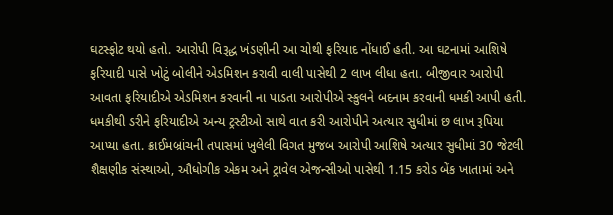ઘટસ્ફોટ થયો હતો. આરોપી વિરૂદ્ધ ખંડણીની આ ચોથી ફરિયાદ નોંધાઈ હતી. આ ઘટનામાં આશિષે ફરિયાદી પાસે ખોટું બોલીને એડમિશન કરાવી વાલી પાસેથી 2 લાખ લીધા હતા. બીજીવાર આરોપી આવતા ફરિયાદીએ એડમિશન કરવાની ના પાડતા આરોપીએ સ્કુલને બદનામ કરવાની ધમકી આપી હતી. ધમકીથી ડરીને ફરિયાદીએ અન્ય ટ્રસ્ટીઓ સાથે વાત કરી આરોપીને અત્યાર સુધીમાં છ લાખ રૂપિયા આપ્યા હતા. ક્રાઈમબ્રાંચની તપાસમાં ખુલેલી વિગત મુજબ આરોપી આશિષે અત્યાર સુધીમાં 30 જેટલી શૈક્ષણીક સંસ્થાઓ, ઔધોગીક એકમ અને ટ્રાવેલ એજન્સીઓ પાસેથી 1.15 કરોડ બેંક ખાતામાં અને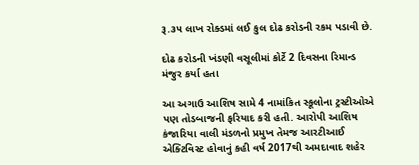રૂ.૩૫ લાખ રોક્ડમાં લઈ કુલ દોઢ કરોડની રકમ પડાવી છે.

દોઢ કરોડની ખંડણી વસૂલીમાં કોર્ટે 2 દિવસના રિમાન્ડ મંજુર કર્યા હતા

આ અગાઉ આશિષ સામે 4 નામાંકિત સ્કૂલોના ટ્રસ્ટીઓએ પણ તોડબાજની ફરિયાદ કરી હતી. આરોપી આશિષ કંજારિયા વાલી મંડળનો પ્રમુખ તેમજ આરટીઆઈ એક્ટિવિસ્ટ હોવાનું કહી વર્ષ 2017થી અમદાવાદ શહેર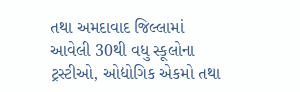તથા અમદાવાદ જિલ્લામાં આવેલી 30થી વધુ સ્કૂલોના ટ્રસ્ટીઓ, ઓદ્યોગિક એકમો તથા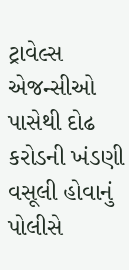ટ્રાવેલ્સ એજન્સીઓ પાસેથી દોઢ કરોડની ખંડણી વસૂલી હોવાનું પોલીસે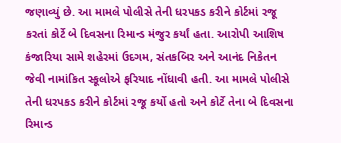જણાવ્યું છે. આ મામલે પોલીસે તેની ધરપકડ કરીને કોર્ટમાં રજૂ કરતાં કોર્ટે બે દિવસના રિમાન્ડ મંજુર કર્યાં હતા. આરોપી આશિષ કંજારિયા સામે શહેરમાં ઉદગમ, સંતકબિર અને આનંદ નિકેતન જેવી નામાંકિત સ્કૂલોએ ફરિયાદ નોંધાવી હતી. આ મામલે પોલીસે તેની ધરપકડ કરીને કોર્ટમાં રજૂ કર્યો હતો અને કોર્ટે તેના બે દિવસના રિમાન્ડ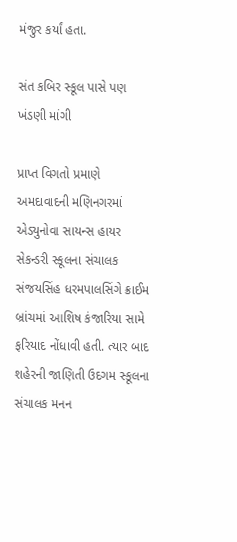મંજુર કર્યાં હતા.

સંત કબિર સ્કૂલ પાસે પણ ખંડણી માંગી

પ્રાપ્ત વિગતો પ્રમાણે અમદાવાદની મણિનગરમાં એડ્યુનોવા સાયન્સ હાયર સેકન્ડરી સ્કૂલના સંચાલક સંજયસિંહ ધરમપાલસિંગે ક્રાઈમ બ્રાંચમાં આશિષ કંજારિયા સામે ફરિયાદ નોંધાવી હતી. ત્યાર બાદ શહેરની જાણિતી ઉદગમ સ્કૂલના સંચાલક મનન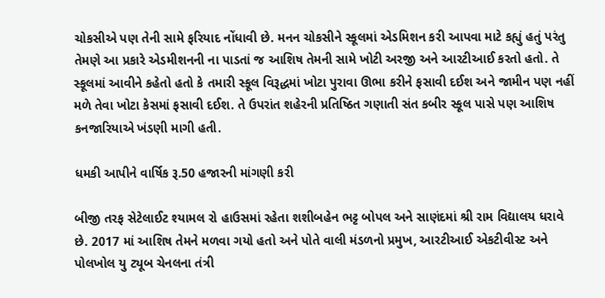ચોકસીએ પણ તેની સામે ફરિયાદ નોંધાવી છે. મનન ચોકસીને સ્કૂલમાં એડમિશન કરી આપવા માટે કહ્યું હતું પરંતુ તેમણે આ પ્રકારે એડમીશનની ના પાડતાં જ આશિષ તેમની સામે ખોટી અરજી અને આરટીઆઈ કરતો હતો. તે સ્કૂલમાં આવીને કહેતો હતો કે તમારી સ્કૂલ વિરૂદ્ધમાં ખોટા પુરાવા ઊભા કરીને ફસાવી દઈશ અને જામીન પણ નહીં મળે તેવા ખોટા કેસમાં ફસાવી દઈશ. તે ઉપરાંત શહેરની પ્રતિષ્ઠિત ગણાતી સંત કબીર સ્કૂલ પાસે પણ આશિષ કનજારિયાએ ખંડણી માગી હતી.

ધમકી આપીને વાર્ષિક રૂ.50 હજારની માંગણી કરી

બીજી તરફ સેટેલાઈટ શ્યામલ રો હાઉસમાં રહેતા શશીબહેન ભટ્ટ બોપલ અને સાણંદમાં શ્રી રામ વિદ્યાલય ધરાવે છે. 2017 માં આશિષ તેમને મળવા ગયો હતો અને પોતે વાલી મંડળનો પ્રમુખ, આરટીઆઈ એકટીવીસ્ટ અને પોલખોલ યુ ટ્યૂબ ચેનલના તંત્રી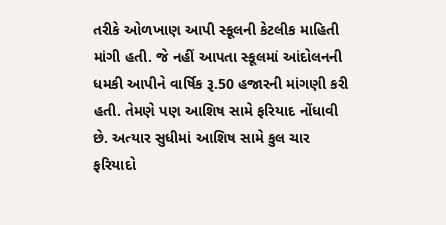તરીકે ઓળખાણ આપી સ્કૂલની કેટલીક માહિતી માંગી હતી. જે નહીં આપતા સ્કૂલમાં આંદોલનની ધમકી આપીને વાર્ષિક રૂ.50 હજારની માંગણી કરી હતી. તેમણે પણ આશિષ સામે ફરિયાદ નોંધાવી છે. અત્યાર સુધીમાં આશિષ સામે કુલ ચાર ફરિયાદો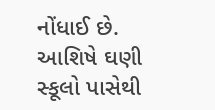નોંધાઈ છે. આશિષે ઘણી સ્કૂલો પાસેથી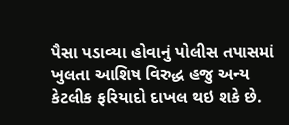પૈસા પડાવ્યા હોવાનું પોલીસ તપાસમાં ખુલતા આશિષ વિરુદ્ધ હજુ અન્ય કેટલીક ફરિયાદો દાખલ થઇ શકે છે.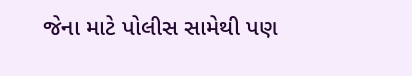જેના માટે પોલીસ સામેથી પણ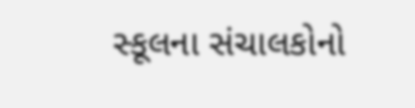સ્કૂલના સંચાલકોનો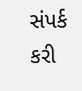સંપર્ક કરી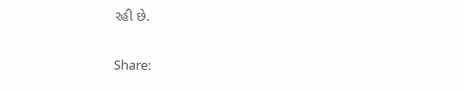રહી છે.

Share: